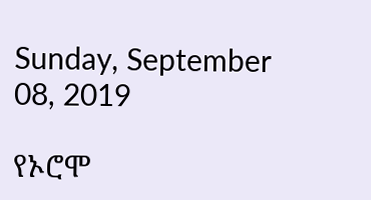Sunday, September 08, 2019

የኦሮሞ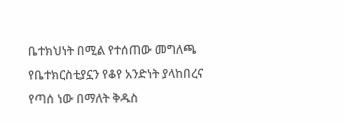ቤተክህነት በሚል የተሰጠው መግለጫ የቤተክርስቲያኗን የቆየ አንድነት ያላከበረና የጣሰ ነው በማለት ቅዱስ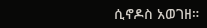ሲኖዶስ አወገዘ።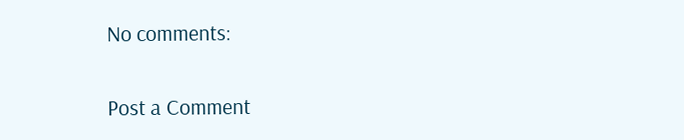No comments:

Post a Comment